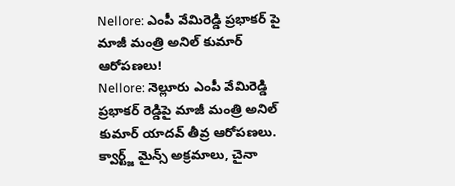Nellore: ఎంపీ వేమిరెడ్డి ప్రభాకర్ పై మాజీ మంత్రి అనిల్ కుమార్ ఆరోపణలు!
Nellore: నెల్లూరు ఎంపీ వేమిరెడ్డి ప్రభాకర్ రెడ్డిపై మాజీ మంత్రి అనిల్ కుమార్ యాదవ్ తీవ్ర ఆరోపణలు. క్వార్ట్జ్ మైన్స్ అక్రమాలు, చైనా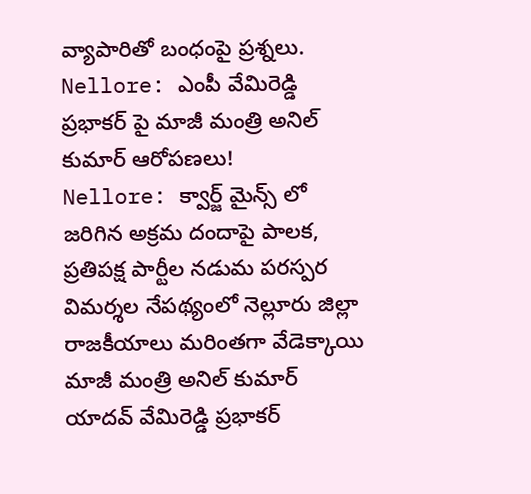వ్యాపారితో బంధంపై ప్రశ్నలు.
Nellore: ఎంపీ వేమిరెడ్డి ప్రభాకర్ పై మాజీ మంత్రి అనిల్ కుమార్ ఆరోపణలు!
Nellore: క్వార్జ్ మైన్స్ లో జరిగిన అక్రమ దందాపై పాలక, ప్రతిపక్ష పార్టీల నడుమ పరస్పర విమర్శల నేపథ్యంలో నెల్లూరు జిల్లా రాజకీయాలు మరింతగా వేడెక్కాయి మాజీ మంత్రి అనిల్ కుమార్ యాదవ్ వేమిరెడ్డి ప్రభాకర్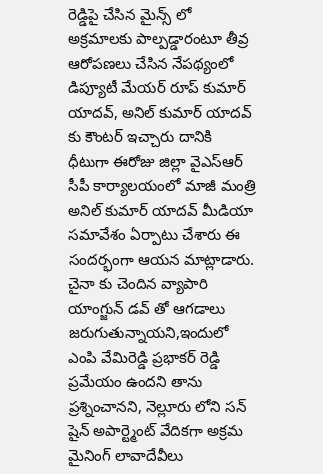రెడ్డిపై చేసిన మైన్స్ లో అక్రమాలకు పాల్పడ్డారంటూ తీవ్ర ఆరోపణలు చేసిన నేపథ్యంలో డిప్యూటీ మేయర్ రూప్ కుమార్ యాదవ్, అనిల్ కుమార్ యాదవ్ కు కౌంటర్ ఇచ్చారు దానికి ధీటుగా ఈరోజు జిల్లా వైఎస్ఆర్ సీపీ కార్యాలయంలో మాజీ మంత్రి అనిల్ కుమార్ యాదవ్ మీడియా సమావేశం ఏర్పాటు చేశారు ఈ సందర్భంగా ఆయన మాట్లాడారు.
చైనా కు చెందిన వ్యాపారి యాంగ్జున్ డవ్ తో ఆగడాలు జరుగుతున్నాయని,ఇందులో ఎంపి వేమిరెడ్డి ప్రభాకర్ రెడ్డి ప్రమేయం ఉందని తాను ప్రశ్నించానని, నెల్లూరు లోని సన్ షైన్ అపార్ట్మెంట్ వేదికగా అక్రమ మైనింగ్ లావాదేవీలు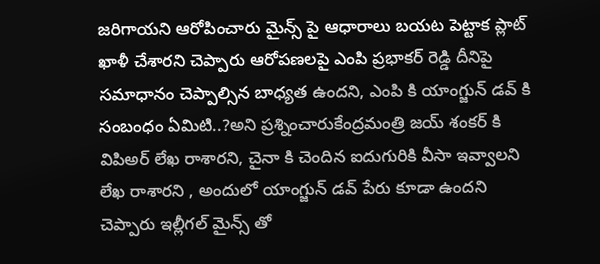జరిగాయని ఆరోపించారు మైన్స్ పై ఆధారాలు బయట పెట్టాక ప్లాట్ ఖాళీ చేశారని చెప్పారు ఆరోపణలపై ఎంపి ప్రభాకర్ రెడ్డి దీనిపై సమాధానం చెప్పాల్సిన బాధ్యత ఉందని, ఎంపి కి యాంగ్జున్ డవ్ కి సంబంధం ఏమిటి..?అని ప్రశ్నించారుకేంద్రమంత్రి జయ్ శంకర్ కి విపిఅర్ లేఖ రాశారని, చైనా కి చెందిన ఐదుగురికి వీసా ఇవ్వాలని లేఖ రాశారని , అందులో యాంగ్జున్ డవ్ పేరు కూడా ఉందని చెప్పారు ఇల్లీగల్ మైన్స్ తో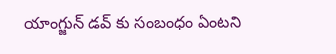యాంగ్జున్ డవ్ కు సంబంధం ఏంటని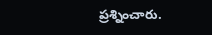ప్రశ్నించారు.